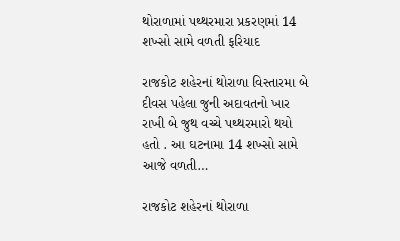થોરાળામાં પથ્થરમારા પ્રકરણમાં 14 શખ્સો સામે વળતી ફરિયાદ

રાજકોટ શહેરનાં થોરાળા વિસ્તારમા બે દીવસ પહેલા જુની અદાવતનો ખાર રાખી બે જુથ વચ્ચે પથ્થરમારો થયો હતો . આ ઘટનામા 14 શખ્સો સામે આજે વળતી…

રાજકોટ શહેરનાં થોરાળા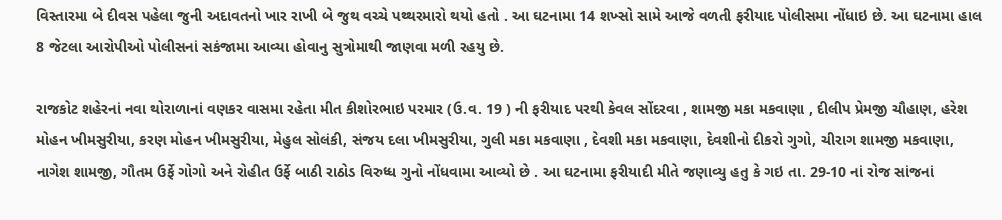વિસ્તારમા બે દીવસ પહેલા જુની અદાવતનો ખાર રાખી બે જુથ વચ્ચે પથ્થરમારો થયો હતો . આ ઘટનામા 14 શખ્સો સામે આજે વળતી ફરીયાદ પોલીસમા નોંધાઇ છે. આ ઘટનામા હાલ 8 જેટલા આરોપીઓ પોલીસનાં સકંજામા આવ્યા હોવાનુ સુત્રોમાથી જાણવા મળી રહયુ છે.

રાજકોટ શહેરનાં નવા થોરાળાનાં વણકર વાસમા રહેતા મીત કીશોરભાઇ પરમાર (ઉ.વ. 19 ) ની ફરીયાદ પરથી કેવલ સોંદરવા , શામજી મકા મકવાણા , દીલીપ પ્રેમજી ચૌહાણ, હરેશ મોહન ખીમસુરીયા, કરણ મોહન ખીમસુરીયા, મેહુલ સોલંકી, સંજય દલા ખીમસુરીયા, ગુલી મકા મકવાણા , દેવશી મકા મકવાણા, દેવશીનો દીકરો ગુગો, ચીરાગ શામજી મકવાણા, નાગેશ શામજી, ગૌતમ ઉર્ફે ગોગો અને રોહીત ઉર્ફે બાઠી રાઠોડ વિરુધ્ધ ગુનો નોંધવામા આવ્યો છે . આ ઘટનામા ફરીયાદી મીતે જણાવ્યુ હતુ કે ગઇ તા. 29-10 નાં રોજ સાંજનાં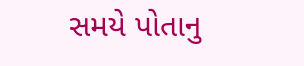સમયે પોતાનુ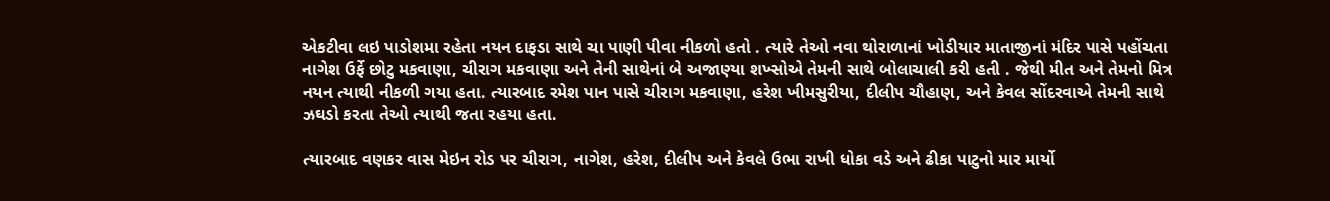એકટીવા લઇ પાડોશમા રહેતા નયન દાફડા સાથે ચા પાણી પીવા નીકળો હતો . ત્યારે તેઓ નવા થોરાળાનાં ખોડીયાર માતાજીનાં મંદિર પાસે પહોંચતા નાગેશ ઉર્ફે છોટુ મકવાણા, ચીરાગ મકવાણા અને તેની સાથેનાં બે અજાણ્યા શખ્સોએ તેમની સાથે બોલાચાલી કરી હતી . જેથી મીત અને તેમનો મિત્ર નયન ત્યાથી નીકળી ગયા હતા. ત્યારબાદ રમેશ પાન પાસે ચીરાગ મકવાણા, હરેશ ખીમસુરીયા, દીલીપ ચૌહાણ, અને કેવલ સોંદરવાએ તેમની સાથે ઝઘડો કરતા તેઓ ત્યાથી જતા રહયા હતા.

ત્યારબાદ વણકર વાસ મેઇન રોડ પર ચીરાગ, નાગેશ, હરેશ, દીલીપ અને કેવલે ઉભા રાખી ધોકા વડે અને ઢીકા પાટુનો માર માર્યો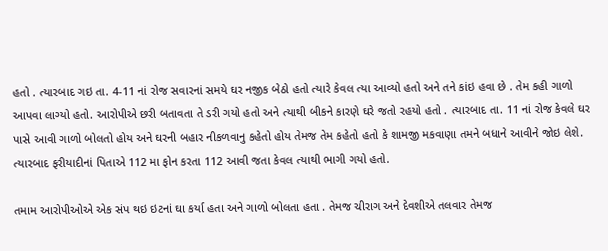હતો . ત્યારબાદ ગઇ તા. 4-11 નાં રોજ સવારનાં સમયે ઘર નજીક બેઠો હતો ત્યારે કેવલ ત્યા આવ્યો હતો અને તને કાંઇ હવા છે . તેમ કહી ગાળો આપવા લાગ્યો હતો. આરોપીએ છરી બતાવતા તે ડરી ગયો હતો અને ત્યાથી બીકને કારણે ઘરે જતો રહયો હતો . ત્યારબાદ તા. 11 નાં રોજ કેવલે ઘર પાસે આવી ગાળો બોલતો હોય અને ઘરની બહાર નીકળવાનુ કહેતો હોય તેમજ તેમ કહેતો હતો કે શામજી મકવાણા તમને બધાને આવીને જોઇ લેશે. ત્યારબાદ ફરીયાદીનાં પિતાએ 112 મા ફોન કરતા 112 આવી જતા કેવલ ત્યાથી ભાગી ગયો હતો.

તમામ આરોપીઓએ એક સંપ થઇ ઇટનાં ઘા કર્યા હતા અને ગાળો બોલતા હતા . તેમજ ચીરાગ અને દેવશીએ તલવાર તેમજ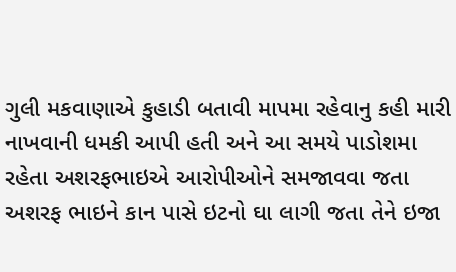ગુલી મકવાણાએ કુહાડી બતાવી માપમા રહેવાનુ કહી મારી નાખવાની ધમકી આપી હતી અને આ સમયે પાડોશમા રહેતા અશરફભાઇએ આરોપીઓને સમજાવવા જતા અશરફ ભાઇને કાન પાસે ઇટનો ઘા લાગી જતા તેને ઇજા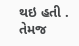થઇ હતી . તેમજ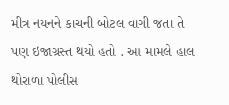મીત્ર નયનને કાચની બોટલ વાગી જતા તે પણ ઇજાગ્રસ્ત થયો હતો . આ મામલે હાલ થોરાળા પોલીસ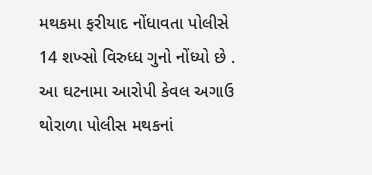મથકમા ફરીયાદ નોંધાવતા પોલીસે 14 શખ્સો વિરુધ્ધ ગુનો નોંધ્યો છે . આ ઘટનામા આરોપી કેવલ અગાઉ થોરાળા પોલીસ મથકનાં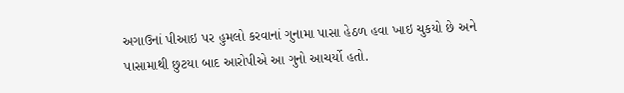અગાઉનાં પીઆઇ પર હુમલો કરવાનાં ગુનામા પાસા હેઠળ હવા ખાઇ ચુકયો છે અને પાસામાથી છુટયા બાદ આરોપીએ આ ગુનો આચર્યો હતો.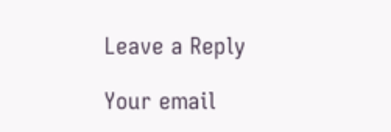Leave a Reply

Your email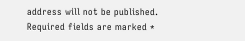address will not be published. Required fields are marked *